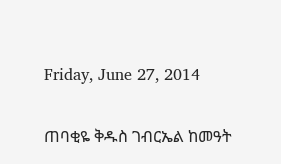Friday, June 27, 2014

ጠባቂዬ ቅዱስ ገብርኤል ከመዓት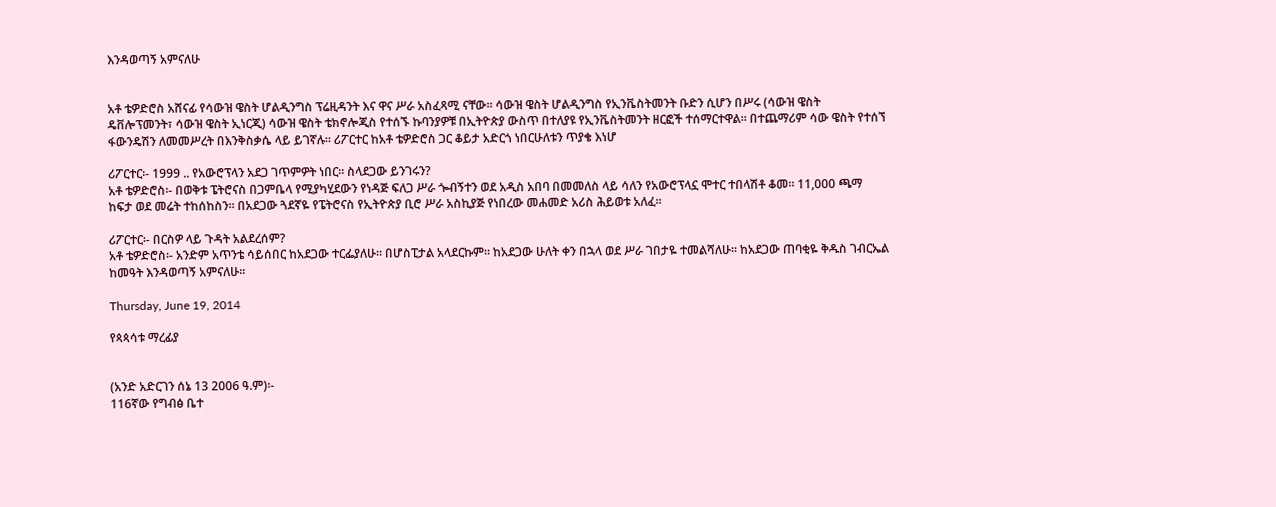እንዳወጣኝ አምናለሁ


አቶ ቴዎድሮስ አሸናፊ የሳውዝ ዌስት ሆልዲንግስ ፕሬዚዳንት እና ዋና ሥራ አስፈጻሚ ናቸው፡፡ ሳውዝ ዌስት ሆልዲንግስ የኢንቬስትመንት ቡድን ሲሆን በሥሩ (ሳውዝ ዌስት ዴቨሎፕመንት፣ ሳውዝ ዌስት ኢነርጂ) ሳውዝ ዌስት ቴክኖሎጂስ የተሰኙ ኩባንያዎቹ በኢትዮጵያ ውስጥ በተለያዩ የኢንቬስትመንት ዘርፎች ተሰማርተዋል፡፡ በተጨማሪም ሳው ዌስት የተሰኘ ፋውንዴሽን ለመመሥረት በእንቅስቃሴ ላይ ይገኛሉ፡፡ ሪፖርተር ከአቶ ቴዎድሮስ ጋር ቆይታ አድርጎ ነበርሁለቱን ጥያቄ እነሆ

ሪፖርተር፡- 1999 .. የአውሮፕላን አደጋ ገጥምዎት ነበር፡፡ ስላደጋው ይንገሩን?
አቶ ቴዎድሮስ፡- በወቅቱ ፔትሮናስ በጋምቤላ የሚያካሂደውን የነዳጅ ፍለጋ ሥራ ጐብኝተን ወደ አዲስ አበባ በመመለስ ላይ ሳለን የአውሮፕላኗ ሞተር ተበላሽቶ ቆመ፡፡ 11,000 ጫማ ከፍታ ወደ መሬት ተከሰከስን፡፡ በአደጋው ጓደኛዬ የፔትሮናስ የኢትዮጵያ ቢሮ ሥራ አስኪያጅ የነበረው መሐመድ አሪስ ሕይወቱ አለፈ፡፡

ሪፖርተር፡- በርስዎ ላይ ጉዳት አልደረሰም?
አቶ ቴዎድሮስ፡- አንድም አጥንቴ ሳይሰበር ከአደጋው ተርፌያለሁ፡፡ በሆስፒታል አላደርኩም፡፡ ከአደጋው ሁለት ቀን በኋላ ወደ ሥራ ገበታዬ ተመልሻለሁ፡፡ ከአደጋው ጠባቂዬ ቅዱስ ገብርኤል ከመዓት እንዳወጣኝ አምናለሁ፡፡

Thursday, June 19, 2014

የጳጳሳቱ ማረፊያ


(አንድ አድርገን ሰኔ 13 2006 ዓ.ም)፡-
116ኛው የግብፅ ቤተ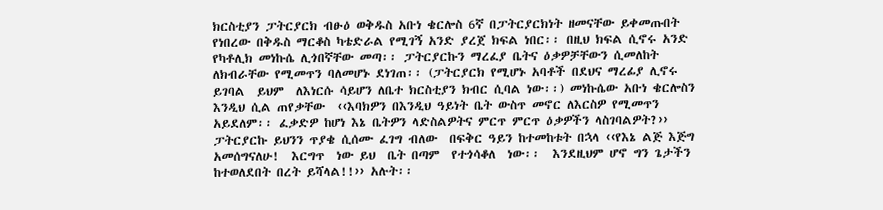ክርስቲያን ፓትርያርክ ብፁዕ ወቅዱስ አቡነ ቄርሎስ 6ኛ በፓትርያርክነት ዘመናቸው ይቀመጡበት የነበረው በቅዱስ ማርቆስ ካቴድራል የሚገኝ አንድ ያረጀ ክፍል ነበር፡፡ በዚህ ክፍል ሲኖሩ አንድ የካቶሊክ መነኩሴ ሊጎበኛቸው መጣ፡፡ ፓትርያርኩን ማረፈያ ቤትና ዕቃዎቻቸውን ሲመለከት ለክብራቸው የሚመጥን ባለመሆኑ ደነገጠ፡፡ (ፓትርያርክ የሚሆኑ አባቶች በደህና ማረፊያ ሊኖሩ ይገባል  ይህም  ለእነርሱ ሳይሆን ለቤተ ክርስቲያን ክብር ሲባል ነው፡፡) መነኩሴው አቡነ ቄርሎስን እንዲህ ሲል ጠየቃቸው  ‹‹እባክዎን በእንዲህ ዓይነት ቤት ውስጥ መኖር ለእርስዎ የሚመጥን አይደለም፡፡ ፈቃድዎ ከሆነ እኔ ቤትዎን ላድስልዎትና ምርጥ ምርጥ ዕቃዎችን ላስገባልዎት?›› ፓትርያርኩ ይህንን ጥያቄ ሲሰሙ ፈገግ ብለው  በፍቅር ዓይን ከተመከቱት በኋላ ‹‹የእኔ ልጅ እጅግ አመሰግናለሁ!  እርግጥ  ነው ይህ  ቤት በጣም  የተጎሳቆለ  ነው፡፡  እንደዚህም ሆኖ ግን ጌታችን ከተወለደበት በረት ይሻላል!!›› አሉት፡፡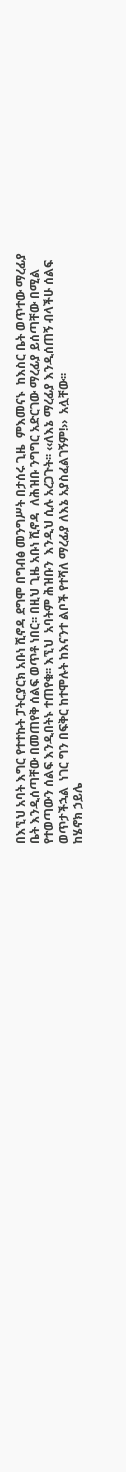በእኚህ አባት እግር የተተኩት ፓትርያርክ አቡነ ሺኖዳ ደግሞ በግብፅ መንግሥት በታሰሩ ጊዜ  ምእመናኑ  ከእስር ቤት ወጥተው ማረፊያ ቤት እንዲሰጣቸው በመጠየቅ ሰልፍ ወጥቶ ነበር፡፡ በዚህ ጊዜ አቡነ ሺኖዳ  ለሕዝቡ ንግግር አድርገው ማረፊያ ይሰጣቸው በሚል የተወጣውን ሰልፍ እንዲበትኑ ተጠየቁ፡፡ እኚህ  አባትም ሕዝቡን  እንዲህ ሲሉ አረጋጉት፡፡ ‹‹ለእኔ ማረፊያ እንዲሰጠኝ ብላችሁ ሰልፍ ወጥታችኋል  ነገር ግን በፍቅር ከተሞሉት ከእናንተ ልቦች የተሻለ ማረፊያ ለእኔ አያስፈልገኝም!››  አሏቸው፡፡
ከሄኖክ ኃይሌ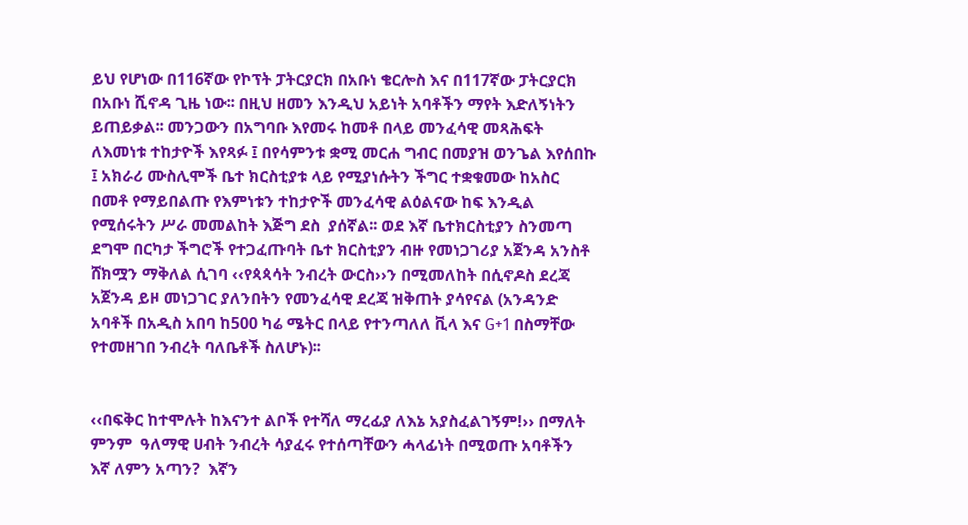ይህ የሆነው በ116ኛው የኮፕት ፓትርያርክ በአቡነ ቄርሎስ እና በ117ኛው ፓትርያርክ በአቡነ ሺኖዳ ጊዜ ነው፡፡ በዚህ ዘመን እንዲህ አይነት አባቶችን ማየት እድለኝነትን ይጠይቃል፡፡ መንጋውን በአግባቡ እየመሩ ከመቶ በላይ መንፈሳዊ መጻሕፍት ለእመነቱ ተከታዮች እየጻፉ ፤ በየሳምንቱ ቋሚ መርሐ ግብር በመያዝ ወንጌል እየሰበኩ ፤ አክራሪ ሙስሊሞች ቤተ ክርስቲያቱ ላይ የሚያነሱትን ችግር ተቋቁመው ከአስር በመቶ የማይበልጡ የእምነቱን ተከታዮች መንፈሳዊ ልዕልናው ከፍ እንዲል የሚሰሩትን ሥራ መመልከት እጅግ ደስ  ያሰኛል፡፡ ወደ እኛ ቤተክርስቲያን ስንመጣ ደግሞ በርካታ ችግሮች የተጋፈጡባት ቤተ ክርስቲያን ብዙ የመነጋገሪያ አጀንዳ አንስቶ ሸክሟን ማቅለል ሲገባ ‹‹የጳጳሳት ንብረት ውርስ››ን በሚመለከት በሲኖዶስ ደረጃ አጀንዳ ይዞ መነጋገር ያለንበትን የመንፈሳዊ ደረጃ ዝቅጠት ያሳየናል (አንዳንድ አባቶች በአዲስ አበባ ከ500 ካሬ ሜትር በላይ የተንጣለለ ቪላ እና G+1 በስማቸው የተመዘገበ ንብረት ባለቤቶች ስለሆኑ)፡፡


‹‹በፍቅር ከተሞሉት ከእናንተ ልቦች የተሻለ ማረፊያ ለእኔ አያስፈልገኝም!›› በማለት ምንም  ዓለማዊ ሀብት ንብረት ሳያፈሩ የተሰጣቸውን ሓላፊነት በሚወጡ አባቶችን እኛ ለምን አጣን?  እኛን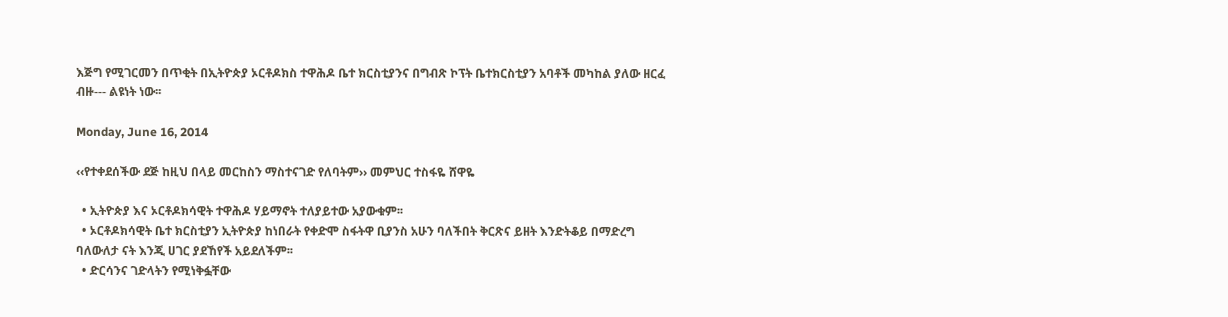እጅግ የሚገርመን በጥቂት በኢትዮጵያ ኦርቶዶክስ ተዋሕዶ ቤተ ክርስቲያንና በግብጽ ኮፕት ቤተክርስቲያን አባቶች መካከል ያለው ዘርፈ ብዙ--- ልዩነት ነው፡፡

Monday, June 16, 2014

‹‹የተቀደሰችው ደጅ ከዚህ በላይ መርከስን ማስተናገድ የለባትም›› መምህር ተስፋዬ ሸዋዬ

  • ኢትዮጵያ እና ኦርቶዶክሳዊት ተዋሕዶ ሃይማኖት ተለያይተው አያውቁም፡፡
  • ኦርቶዶክሳዊት ቤተ ክርስቲያን ኢትዮጵያ ከነበራት የቀድሞ ስፋትዋ ቢያንስ አሁን ባለችበት ቅርጽና ይዘት እንድትቆይ በማድረግ ባለውለታ ናት እንጂ ሀገር ያደኸየች አይደለችም፡፡
  • ድርሳንና ገድላትን የሚነቅፏቸው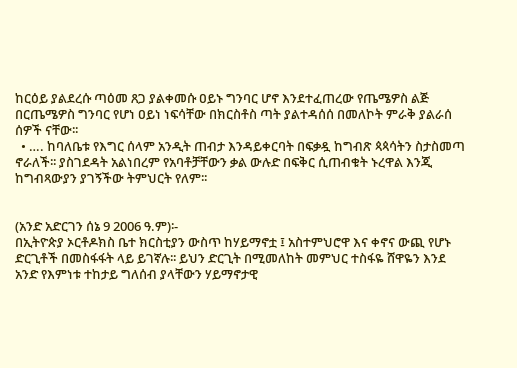ከርዕይ ያልደረሱ ጣዕመ ጸጋ ያልቀመሱ ዐይኑ ግንባር ሆኖ እንደተፈጠረው የጤሜዎስ ልጅ በርጤሜዎስ ግንባር የሆነ ዐይነ ነፍሳቸው በክርስቶስ ጣት ያልተዳሰሰ በመለኮት ምራቅ ያልራሰ ሰዎች ናቸው፡፡
  • …. ከባለቤቱ የእግር ሰላም አንዲት ጠብታ እንዳይቀርባት በፍቃዷ ከግብጽ ጳጳሳትን ስታስመጣ ኖራለች፡፡ ያስገደዳት አልነበረም የአባቶቻቸውን ቃል ውሉድ በፍቅር ሲጠብቁት ኑረዋል እንጂ ከግብጻውያን ያገኝችው ትምህርት የለም፡፡


(አንድ አድርገን ሰኔ 9 2006 ዓ.ም)፡-
በኢትዮጵያ ኦርቶዶክስ ቤተ ክርስቲያን ውስጥ ከሃይማኖቷ ፤ አስተምህሮዋ እና ቀኖና ውጪ የሆኑ ድርጊቶች በመስፋፋት ላይ ይገኛሉ፡፡ ይህን ድርጊት በሚመለከት መምህር ተስፋዬ ሸዋዬን እንደ አንድ የእምነቱ ተከታይ ግለሰብ ያላቸውን ሃይማኖታዊ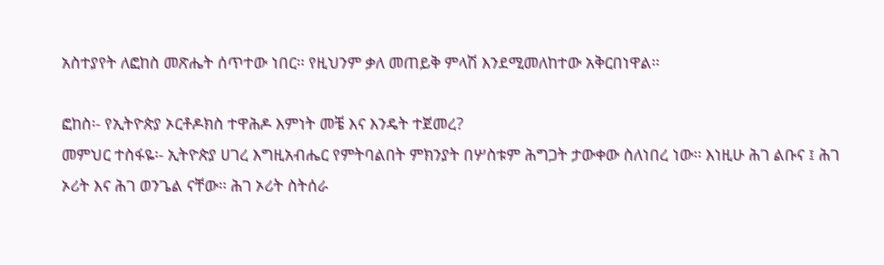አስተያየት ለፎከስ መጽሔት ሰጥተው ነበር፡፡ የዚህንም ቃለ መጠይቅ ምላሽ እንደሚመለከተው አቅርበነዋል፡፡

ፎከስ፡- የኢትዮጵያ ኦርቶዶክስ ተዋሕዶ እምነት መቼ እና እንዴት ተጀመረ?
መምህር ተስፋዬ፡- ኢትዮጵያ ሀገረ እግዚአብሔር የምትባልበት ምክንያት በሦስቱም ሕግጋት ታውቀው ስለነበረ ነው፡፡ እነዚሁ ሕገ ልቡና ፤ ሕገ ኦሪት እና ሕገ ወንጌል ናቸው፡፡ ሕገ ኦሪት ስትሰራ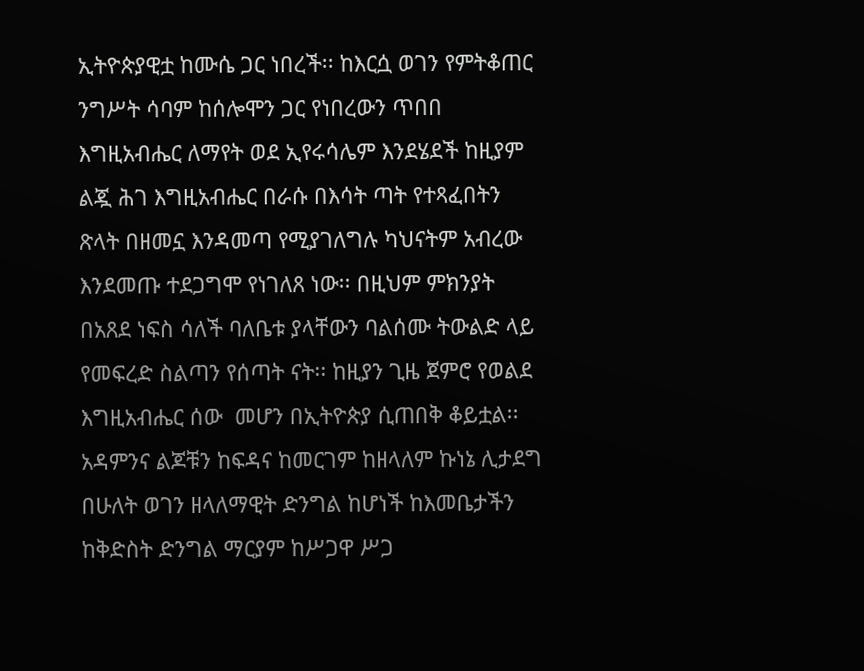ኢትዮጵያዊቷ ከሙሴ ጋር ነበረች፡፡ ከእርሷ ወገን የምትቆጠር ንግሥት ሳባም ከሰሎሞን ጋር የነበረውን ጥበበ እግዚአብሔር ለማየት ወደ ኢየሩሳሌም እንደሄደች ከዚያም ልጇ ሕገ እግዚአብሔር በራሱ በእሳት ጣት የተጻፈበትን ጽላት በዘመኗ እንዳመጣ የሚያገለግሉ ካህናትም አብረው እንደመጡ ተደጋግሞ የነገለጸ ነው፡፡ በዚህም ምክንያት በአጸደ ነፍስ ሳለች ባለቤቱ ያላቸውን ባልሰሙ ትውልድ ላይ የመፍረድ ስልጣን የሰጣት ናት፡፡ ከዚያን ጊዜ ጀምሮ የወልደ እግዚአብሔር ሰው  መሆን በኢትዮጵያ ሲጠበቅ ቆይቷል፡፡ አዳምንና ልጆቹን ከፍዳና ከመርገም ከዘላለም ኩነኔ ሊታደግ በሁለት ወገን ዘላለማዊት ድንግል ከሆነች ከእመቤታችን ከቅድስት ድንግል ማርያም ከሥጋዋ ሥጋ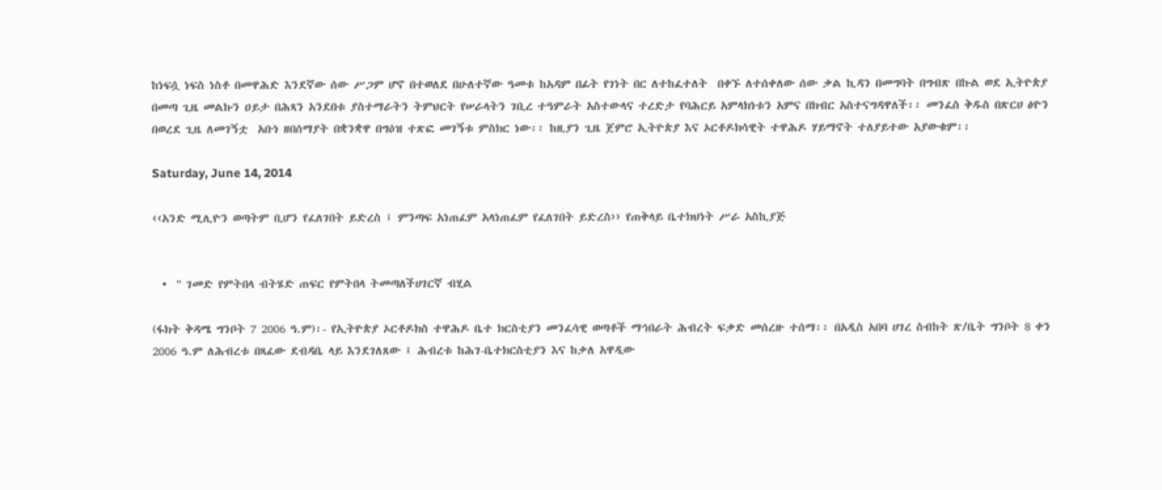ከነፍሷ ነፍስ ነስቶ በመዋሕድ እንደኛው ሰው ሥጋም ሆኖ በተወለደ በሁለተኛው ዓመቱ ከአዳም በፊት የገነት በር ለተከፈተለት  በቀኙ ለተሰቀለው ሰው ቃል ኪዳን በመግባት በግብጽ በኩል ወደ ኢትዮጵያ በመጣ ጊዜ መልኩን ዐይታ በሕጻን አንደበቱ ያስተማራትን ትምህርት የሠራላትን ገቢረ ተዓምራት አስተውላና ተረድታ የባሕርይ አምላክነቱን አምና በክብር አስተናግዳዋለች፡፡ መንፈስ ቅዱስ በጽርሀ ፅዮን በወረደ ጊዜ ለመገኝቷ  አቡነ ዘበሰማያት በቋንቋዋ በግዕዝ ተጽፎ መገኝቱ ምስክር ነው፡፡ ከዚያን ጊዜ ጀምሮ ኢትዮጵያ እና ኦርቶዶክሳዊት ተዋሕዶ ሃይማኖት ተለያይተው አያውቁም፡፡

Saturday, June 14, 2014

‹‹አንድ ሚሊዮን ወጣትም ቢሆን የፈለገበት ይድረስ ፤ ምንጣፍ አነጠፈም አላነጠፈም የፈለገበት ይድረስ›› የጠቅላይ ቤተክህነት ሥራ አስኪያጅ


  •  " ገመድ የምትበላ ብትሄድ ጠፍር የምትበላ ትመጣለችሀገርኛ ብሂል

(ፋክት ቅዳሜ ግንቦት 7 2006 ዓ.ም)፡- የኢትዮጵያ ኦርቶዶክስ ተዋሕዶ ቤተ ክርስቲያን መንፈሳዊ ወጣቶች ማኅበራት ሕብረት ፍቃድ መሰረዙ ተሰማ፡፡ በአዲስ አበባ ሀገረ ስብከት ጽ/ቤት ግንቦት 8 ቀን 2006 ዓ.ም ለሕብረቱ በጻፈው ደብዳቤ ላይ እንደገለጸው ፤ ሕብረቱ ከሕገ-ቤተክርስቲያን እና ከቃለ አዋዲው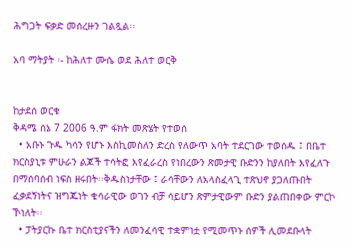ሕግጋት ፍቃድ መሰረዙን ገልጿል፡፡

አባ ማትያት ፡- ከሕለተ ሙሴ ወደ ሕለተ ወርቅ


ከታደሰ ወርቁ
ቅዳሜ ሰኔ 7 2006 ዓ.ም ፋክት መጽሄት የተወሰ
  • አቡኑ ጉዱ ካሳን የሆኑ እስኪመስለን ድረስ የለውጥ አባት ተደርገው ተወሰዱ ፤ በቤተ ክርስያኒቱ ምሁራን ልጆች ተሳትፎ እየፈራረስ የነበረውን ጽመታዊ ቡድንን ከያለበት እየፈለጉ በማሰባሰብ ነፍስ ዘሩበት፡፡ቅዱስነታቸው ፤ ራሳቸውን ለአላስፈላጊ ተጽህኖ ያጋለጡበት ፈቃደኝነትና ዝግጁነት ቄሳራዊው ወገን ብቻ ሳይሆን ጽምታዊውም ቡድን ያልጠበቀው ምርኮ ኾነለት፡፡
  • ፓትያርኩ ቤተ ክርስቲያናችን ለመንፈሳዊ ተቋምነቷ የሚመጥኑ ሰዎች ሊመደቡላት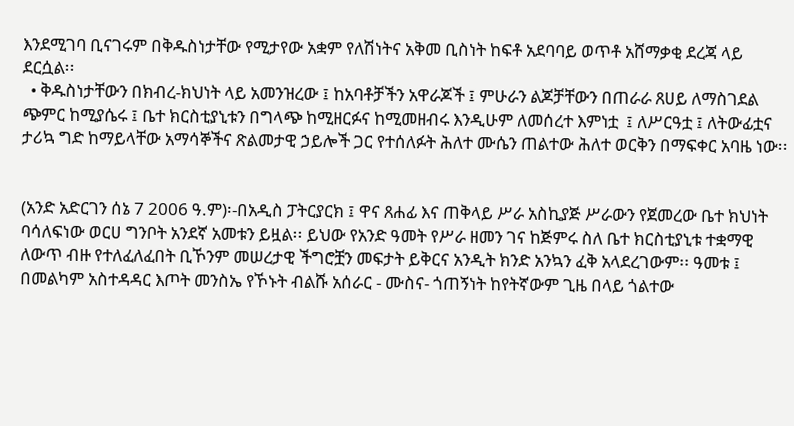እንደሚገባ ቢናገሩም በቅዱስነታቸው የሚታየው አቋም የለሽነትና አቅመ ቢስነት ከፍቶ አደባባይ ወጥቶ አሸማቃቂ ደረጃ ላይ ደርሷል፡፡
  • ቅዱስነታቸውን በክብረ-ክህነት ላይ አመንዝረው ፤ ከአባቶቻችን አዋራጆች ፤ ምሁራን ልጆቻቸውን በጠራራ ጸሀይ ለማስገደል ጭምር ከሚያሴሩ ፤ ቤተ ክርስቲያኒቱን በግላጭ ከሚዘርፉና ከሚመዘብሩ እንዲሁም ለመሰረተ እምነቷ  ፤ ለሥርዓቷ ፤ ለትውፊቷና  ታሪኳ ግድ ከማይላቸው አማሳኞችና ጽልመታዊ ኃይሎች ጋር የተሰለፉት ሕለተ ሙሴን ጠልተው ሕለተ ወርቅን በማፍቀር አባዜ ነው፡፡


(አንድ አድርገን ሰኔ 7 2006 ዓ.ም)፡-በአዲስ ፓትርያርክ ፤ ዋና ጸሐፊ እና ጠቅላይ ሥራ አስኪያጅ ሥራውን የጀመረው ቤተ ክህነት ባሳለፍነው ወርሀ ግንቦት አንደኛ አመቱን ይዟል፡፡ ይህው የአንድ ዓመት የሥራ ዘመን ገና ከጅምሩ ስለ ቤተ ክርስቲያኒቱ ተቋማዊ ለውጥ ብዙ የተለፈለፈበት ቢኾንም መሠረታዊ ችግሮቿን መፍታት ይቅርና አንዲት ክንድ አንኳን ፈቅ አላደረገውም፡፡ ዓመቱ ፤ በመልካም አስተዳዳር እጦት መንስኤ የኾኑት ብልሹ አሰራር - ሙስና- ጎጠኝነት ከየትኛውም ጊዜ በላይ ጎልተው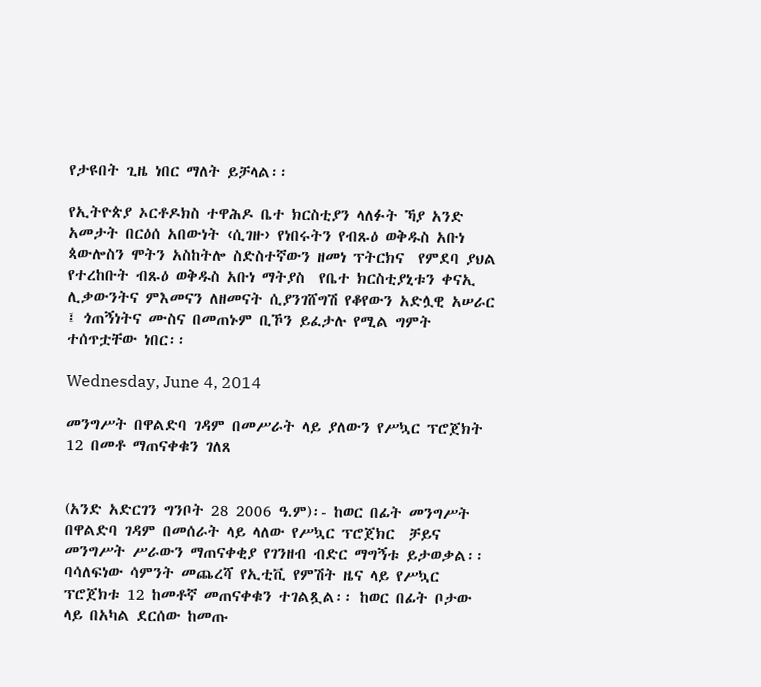የታዩበት ጊዜ ነበር ማለት ይቻላል፡፡

የኢትዮጵያ ኦርቶዶክስ ተዋሕዶ ቤተ ክርስቲያን ላለፉት ኻያ አንድ አመታት በርዕሰ አበውነት ‹ሲገዙ› የነበሩትን የብጹዕ ወቅዱስ አቡነ ጳውሎስን ሞትን አስከትሎ ስድስተኛውን ዘመነ ፕትርክና  የምደባ ያህል  የተረከቡት ብጹዕ ወቅዱስ አቡነ ማትያስ  የቤተ ክርስቲያኒቱን ቀናኢ ሊቃውንትና ምእመናን ለዘመናት ሲያንገሸግሽ የቆየውን አድሏዊ አሠራር ፤ ጎጠኝነትና ሙስና በመጠኑም ቢኾን ይፈታሉ የሚል ግምት ተሰጥቷቸው ነበር፡፡

Wednesday, June 4, 2014

መንግሥት በዋልድባ ገዳም በመሥራት ላይ ያለውን የሥኳር ፕሮጀክት 12 በመቶ ማጠናቀቁን ገለጸ


(አንድ አድርገን ግንቦት 28 2006 ዓ.ም)፡- ከወር በፊት መንግሥት በዋልድባ ገዳም በመሰራት ላይ ላለው የሥኳር ፕሮጀክር  ቻይና መንግሥት ሥራውን ማጠናቀቂያ የገንዘብ ብድር ማግኝቱ ይታወቃል፡፡ ባሳለፍነው ሳምንት መጨረሻ የኢቲቪ የምሽት ዜና ላይ የሥኳር ፕሮጀክቱ 12 ከመቶኛ መጠናቀቁን ተገልጿል፡፡ ከወር በፊት ቦታው ላይ በአካል ደርሰው ከመጡ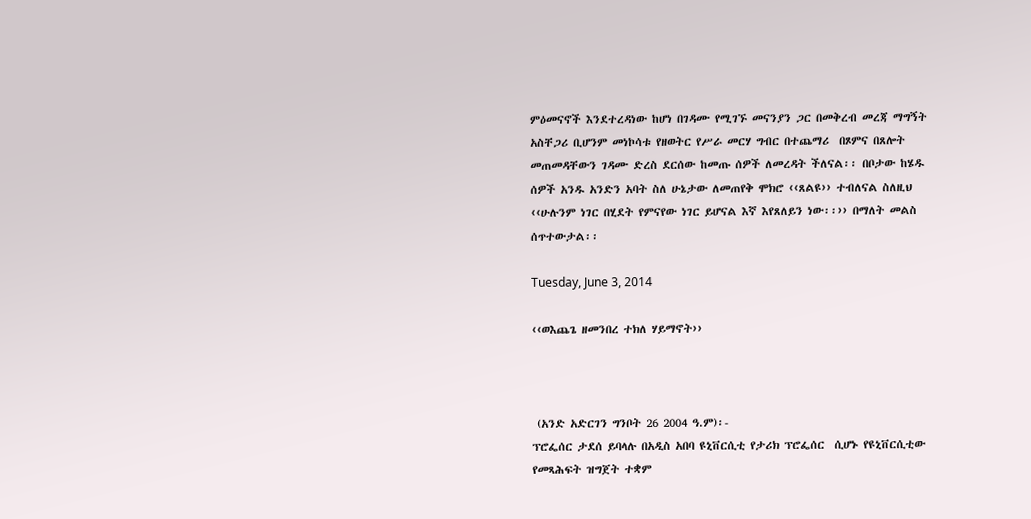ምዕመናኖች እንደተረዳነው ከሆነ በገዳሙ የሚገኙ መናንያን ጋር በመቅረብ መረጃ ማግኝት አስቸጋሪ ቢሆንም መነኮሳቱ የዘወትር የሥራ መርሃ ግብር በተጨማሪ  በጾምና በጸሎት መጠመዳቸውን ገዳሙ ድረስ ደርሰው ከመጡ ሰዎች ለመረዳት ችለናል፡፡ በቦታው ከሄዱ ሰዎች አንዱ አንድን አባት ስለ ሁኔታው ለመጠየቅ ሞክሮ ‹‹ጸልዩ›› ተብለናል ስለዚህ ‹‹ሁሉንም ነገር በሂደት የምናየው ነገር ይሆናል እኛ እየጸለይን ነው፡፡›› በማለት መልስ ሰጥተውታል፡፡

Tuesday, June 3, 2014

‹‹ወእጨጌ ዘመንበረ ተክለ ሃይማኖት››



 (አንድ አድርገን ግንቦት 26 2004 ዓ.ም)፡-
ፕሮፌሰር ታደሰ ይባላሉ በአዲስ አበባ ዩኒቨርሲቲ የታሪክ ፕሮፌሰር  ሲሆኑ የዩኒቨርሲቲው የመጻሕፍት ዝግጀት ተቋም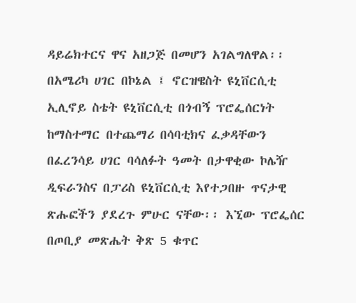ዳይሬክተርና ዋና አዘጋጅ በመሆን አገልግለዋል፡፡ በአሜሪካ ሀገር በኮኔል ፤ ኖርዝዌስት ዩኒቨርሲቲ ኢሊኖይ ስቴት ዩኒቨርሲቲ በጎብኝ ፕሮፌሰርነት ከማስተማር በተጨማሪ በሳባቲክና ፈቃዳቸውን  በፈረንሳይ ሀገር ባሳለፉት ዓመት በታዋቂው ኮሌዥ ዲፍራንስና በፓሪስ ዩኒቨርሲቲ እየተጋበዙ ጥናታዊ ጽሑፎችን ያደረጉ ምሁር ናቸው፡፡ እኚው ፕሮፌሰር በጦቢያ መጽሔት ቅጽ 5 ቁጥር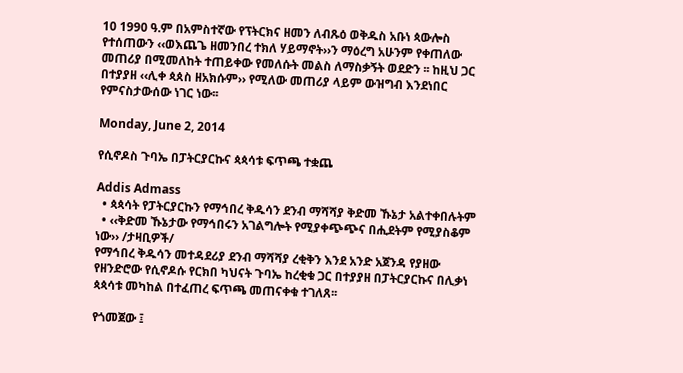10 1990 ዓ.ም በአምስተኛው የፕትርክና ዘመን ለብጹዕ ወቅዱስ አቡነ ጳውሎስ የተሰጠውን ‹‹ወእጨጌ ዘመንበረ ተክለ ሃይማኖት››ን ማዕረግ አሁንም የቀጠለው መጠሪያ በሚመለከት ተጠይቀው የመለሱት መልስ ለማስቃኝት ወደድን ፡፡ ከዚህ ጋር በተያያዘ ‹‹ሊቀ ጳጰስ ዘአክሱም›› የሚለው መጠሪያ ላይም ውዝግብ እንደነበር የምናስታውሰው ነገር ነው፡፡

Monday, June 2, 2014

የሲኖዶስ ጉባኤ በፓትርያርኩና ጳጳሳቱ ፍጥጫ ተቋጨ

Addis Admass
  • ጳጳሳት የፓትርያርኩን የማኅበረ ቅዱሳን ደንብ ማሻሻያ ቅድመ ኹኔታ አልተቀበሉትም
  • ‹‹ቅድመ ኹኔታው የማኅበሩን አገልግሎት የሚያቀጭጭና በሒደትም የሚያስቆም ነው›› /ታዛቢዎች/
የማኅበረ ቅዱሳን መተዳደሪያ ደንብ ማሻሻያ ረቂቅን እንደ አንድ አጀንዳ የያዘው የዘንድሮው የሲኖዶሱ የርክበ ካህናት ጉባኤ ከረቂቁ ጋር በተያያዘ በፓትርያርኩና በሊቃነ ጳጳሳቱ መካከል በተፈጠረ ፍጥጫ መጠናቀቁ ተገለጸ፡፡

የጎመጀው ፤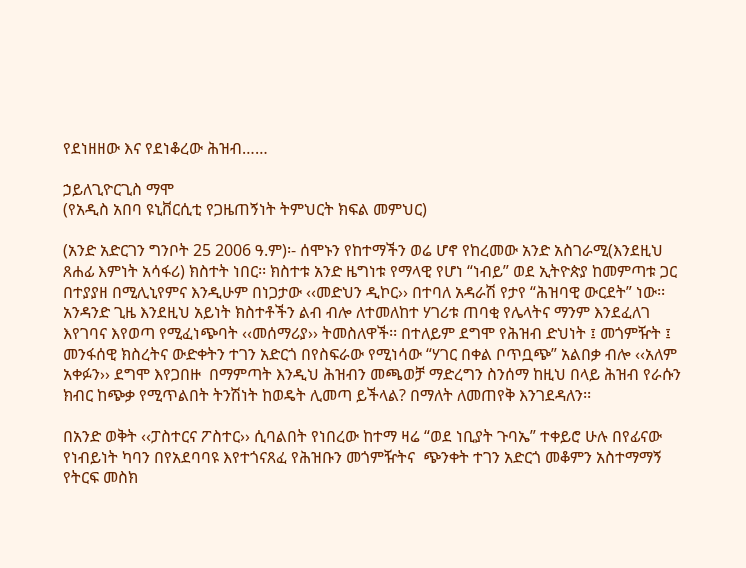የደነዘዘው እና የደነቆረው ሕዝብ……

ኃይለጊዮርጊስ ማሞ
(የአዲስ አበባ ዩኒቨርሲቲ የጋዜጠኝነት ትምህርት ክፍል መምህር)

(አንድ አድርገን ግንቦት 25 2006 ዓ.ም)፡- ሰሞኑን የከተማችን ወሬ ሆኖ የከረመው አንድ አስገራሚ(እንደዚህ ጸሐፊ እምነት አሳፋሪ) ክስተት ነበር፡፡ ክስተቱ አንድ ዜግነቱ የማላዊ የሆነ “ነብይ” ወደ ኢትዮጵያ ከመምጣቱ ጋር በተያያዘ በሚሊኒየምና እንዲሁም በነጋታው ‹‹መድህን ዲኮር›› በተባለ አዳራሽ የታየ “ሕዝባዊ ውርደት” ነው፡፡ አንዳንድ ጊዜ እንደዚህ አይነት ክስተቶችን ልብ ብሎ ለተመለከተ ሃገሪቱ ጠባቂ የሌላትና ማንም እንደፈለገ እየገባና እየወጣ የሚፈነጭባት ‹‹መሰማሪያ›› ትመስለዋች፡፡ በተለይም ደግሞ የሕዝብ ድህነት ፤ መጎምዥት ፤ መንፋሰዊ ክስረትና ውድቀትን ተገን አድርጎ በየስፍራው የሚነሳው “ሃገር በቀል ቦጥቧጭ” አልበቃ ብሎ ‹‹አለም አቀፉን›› ደግሞ እየጋበዙ  በማምጣት እንዲህ ሕዝብን መጫወቻ ማድረግን ስንሰማ ከዚህ በላይ ሕዝብ የራሱን ክብር ከጭቃ የሚጥልበት ትንሽነት ከወዴት ሊመጣ ይችላል? በማለት ለመጠየቅ እንገደዳለን፡፡

በአንድ ወቅት ‹‹ፓስተርና ፖስተር›› ሲባልበት የነበረው ከተማ ዛሬ “ወደ ነቢያት ጉባኤ” ተቀይሮ ሁሉ በየፊናው  የነብይነት ካባን በየአደባባዩ እየተጎናጸፈ የሕዝቡን መጎምዥትና  ጭንቀት ተገን አድርጎ መቆምን አስተማማኝ የትርፍ መስክ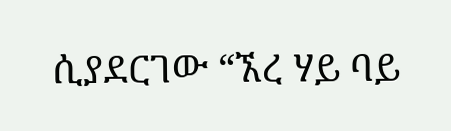ሲያደርገው “ኧረ ሃይ ባይ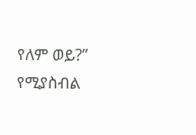የለም ወይ?” የሚያስብል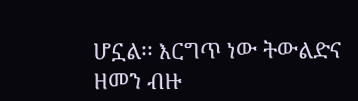ሆኗል፡፡ እርግጥ ነው ትውልድና ዘመን ብዙ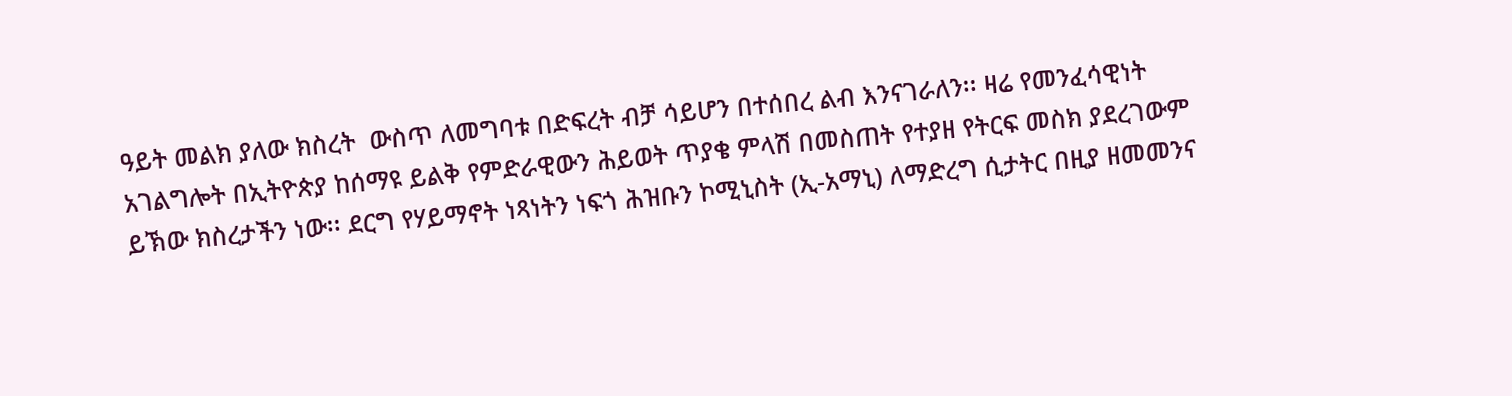ዓይት መልክ ያለው ክስረት  ውስጥ ለመግባቱ በድፍረት ብቻ ሳይሆን በተሰበረ ልብ እንናገራለን፡፡ ዛሬ የመንፈሳዊነት አገልግሎት በኢትዮጵያ ከሰማዩ ይልቅ የምድራዊውን ሕይወት ጥያቄ ምላሽ በመስጠት የተያዘ የትርፍ መስክ ያደረገውም ይኽው ክስረታችን ነው፡፡ ደርግ የሃይማኖት ነጻነትን ነፍጎ ሕዝቡን ኮሚኒስት (ኢ-አማኒ) ለማድረግ ሲታትር በዚያ ዘመመንና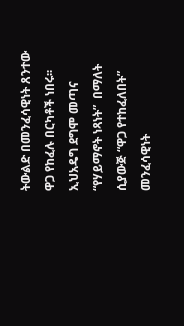ትውልድ በመንፈሳዊነት ጸንተው ዋጋ የከፈሉ በርካቶች ነበሩ፡፡ ኢህአዴግ ደግሞ መጣና “የሃይማኖት ነጻነት”  በማለት ሲያውጅ “ዋጋ የተከፈለበት” መንፈሳዊነት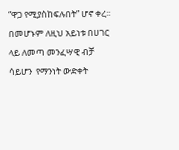“ዋጋ የሚያስከፍሉበት” ሆኖ ቀረ፡፡ በመሆኑም ለዚህ አይነቱ በሀገር ላይ ለመጣ መንፈሣዊ ብቻ ሳይሆን  የማንነት ውድቀት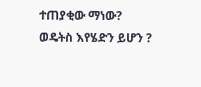ተጠያቂው ማነው? ወዴትስ እየሄድን ይሆን ?